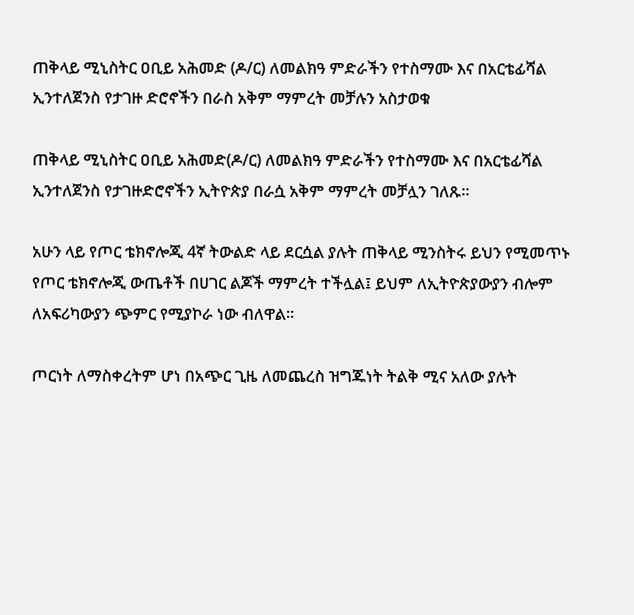ጠቅላይ ሚኒስትር ዐቢይ አሕመድ (ዶ/ር) ለመልክዓ ምድራችን የተስማሙ እና በአርቴፊሻል ኢንተለጀንስ የታገዙ ድሮኖችን በራስ አቅም ማምረት መቻሉን አስታወቁ

ጠቅላይ ሚኒስትር ዐቢይ አሕመድ(ዶ/ር) ለመልክዓ ምድራችን የተስማሙ እና በአርቴፊሻል ኢንተለጀንስ የታገዙድሮኖችን ኢትዮጵያ በራሷ አቅም ማምረት መቻሏን ገለጹ።

አሁን ላይ የጦር ቴክኖሎጂ 4ኛ ትውልድ ላይ ደርሷል ያሉት ጠቅላይ ሚንስትሩ ይህን የሚመጥኑ የጦር ቴክኖሎጂ ውጤቶች በሀገር ልጆች ማምረት ተችሏል፤ ይህም ለኢትዮጵያውያን ብሎም ለአፍሪካውያን ጭምር የሚያኮራ ነው ብለዋል።

ጦርነት ለማስቀረትም ሆነ በአጭር ጊዜ ለመጨረስ ዝግጁነት ትልቅ ሚና አለው ያሉት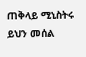ጠቅላይ ሚኒስትሩ ይህን መሰል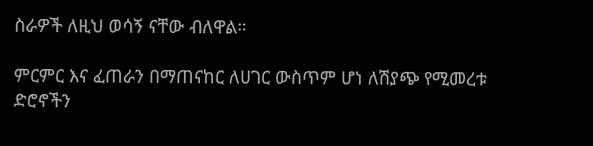ስራዎች ለዚህ ወሳኝ ናቸው ብለዋል።

ምርምር እና ፈጠራን በማጠናከር ለሀገር ውስጥም ሆነ ለሽያጭ የሚመረቱ ድሮኖችን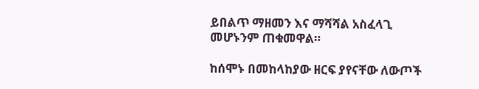ይበልጥ ማዘመን እና ማሻሻል አስፈላጊ መሆኑንም ጠቁመዋል።

ከሰሞኑ በመከላከያው ዘርፍ ያየናቸው ለውጦች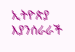ኢትዮጵያ እያንሰራራች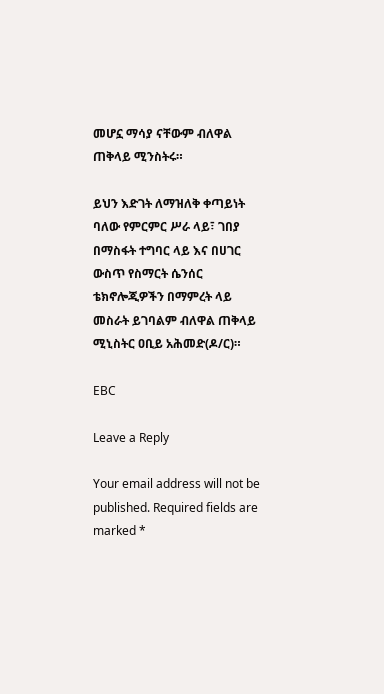መሆኗ ማሳያ ናቸውም ብለዋል ጠቅላይ ሚንስትሩ።

ይህን እድገት ለማዝለቅ ቀጣይነት ባለው የምርምር ሥራ ላይ፣ ገበያ በማስፋት ተግባር ላይ እና በሀገር ውስጥ የስማርት ሴንሰር ቴክኖሎጂዎችን በማምረት ላይ መስራት ይገባልም ብለዋል ጠቅላይ ሚኒስትር ዐቢይ አሕመድ(ዶ/ር)።

EBC

Leave a Reply

Your email address will not be published. Required fields are marked *